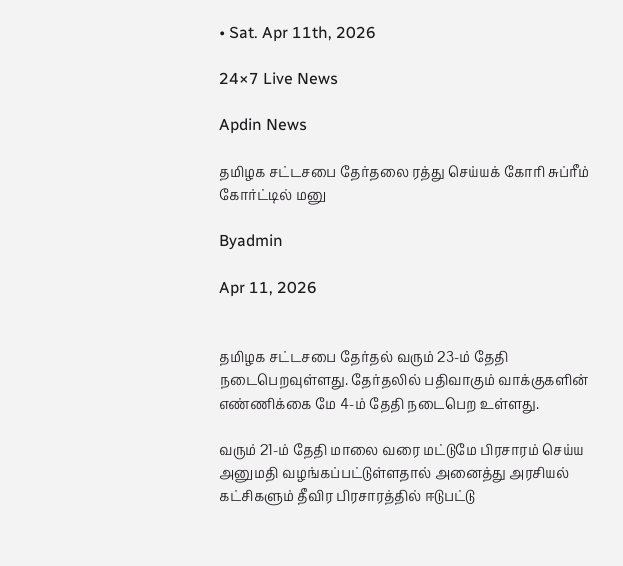• Sat. Apr 11th, 2026

24×7 Live News

Apdin News

தமிழக சட்டசபை தேர்தலை ரத்து செய்யக் கோரி சுப்ரீம் கோர்ட்டில் மனு

Byadmin

Apr 11, 2026


தமிழக சட்டசபை தேர்தல் வரும் 23-ம் தேதி நடைபெறவுள்ளது. தேர்தலில் பதிவாகும் வாக்குகளின் எண்ணிக்கை மே 4-ம் தேதி நடைபெற உள்ளது.

வரும் 21-ம் தேதி மாலை வரை மட்டுமே பிரசாரம் செய்ய அனுமதி வழங்கப்பட்டுள்ளதால் அனைத்து அரசியல் கட்சிகளும் தீவிர பிரசாரத்தில் ஈடுபட்டு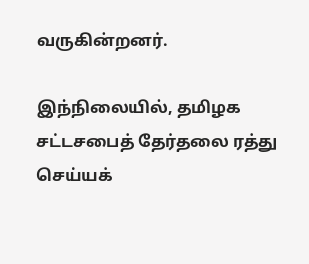வருகின்றனர்.

இந்நிலையில், தமிழக சட்டசபைத் தேர்தலை ரத்து செய்யக்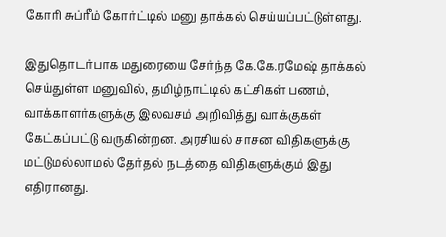கோரி சுப்ரீம் கோர்ட்டில் மனு தாக்கல் செய்யப்பட்டுள்ளது.

இதுதொடர்பாக மதுரையை சேர்ந்த கே.கே.ரமேஷ் தாக்கல் செய்துள்ள மனுவில், தமிழ்நாட்டில் கட்சிகள் பணம், வாக்காளர்களுக்கு இலவசம் அறிவித்து வாக்குகள் கேட்கப்பட்டு வருகின்றன. அரசியல் சாசன விதிகளுக்கு மட்டுமல்லாமல் தேர்தல் நடத்தை விதிகளுக்கும் இது எதிரானது.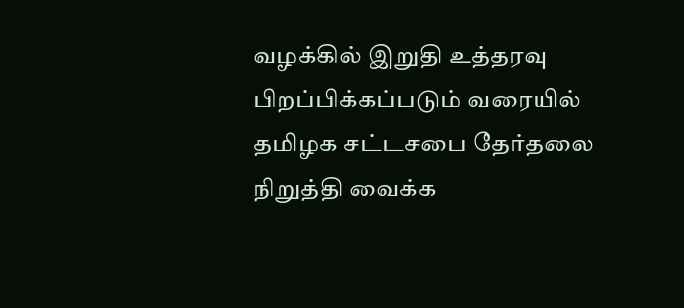வழக்கில் இறுதி உத்தரவு பிறப்பிக்கப்படும் வரையில் தமிழக சட்டசபை தேர்தலை நிறுத்தி வைக்க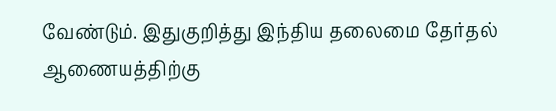வேண்டும். இதுகுறித்து இந்திய தலைமை தேர்தல் ஆணையத்திற்கு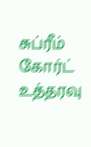சுப்ரீம் கோர்ட் உத்தரவு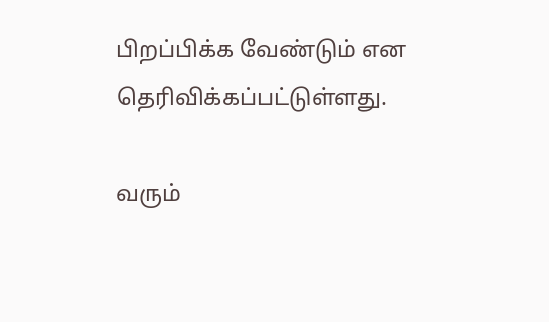பிறப்பிக்க வேண்டும் என தெரிவிக்கப்பட்டுள்ளது.

வரும்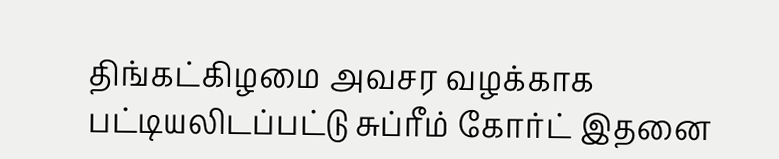திங்கட்கிழமை அவசர வழக்காக பட்டியலிடப்பட்டு சுப்ரீம் கோர்ட் இதனை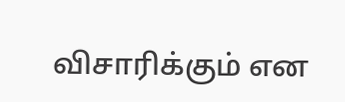விசாரிக்கும் என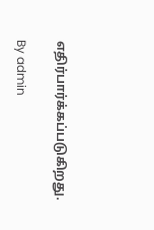எதிர்பார்க்கப்படுகிறது.

By admin